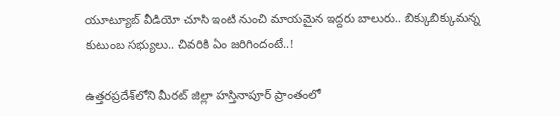యూట్యూబ్ వీడియో చూసి ఇంటి నుంచి మాయమైన ఇద్దరు బాలురు.. బిక్కుబిక్కుమన్న కుటుంబ సభ్యులు.. చివరికి ఏం జరిగిందంటే..!

ఉత్తరప్రదేశ్‌లోని మీరట్ జిల్లా హస్తినాపూర్ ప్రాంతంలో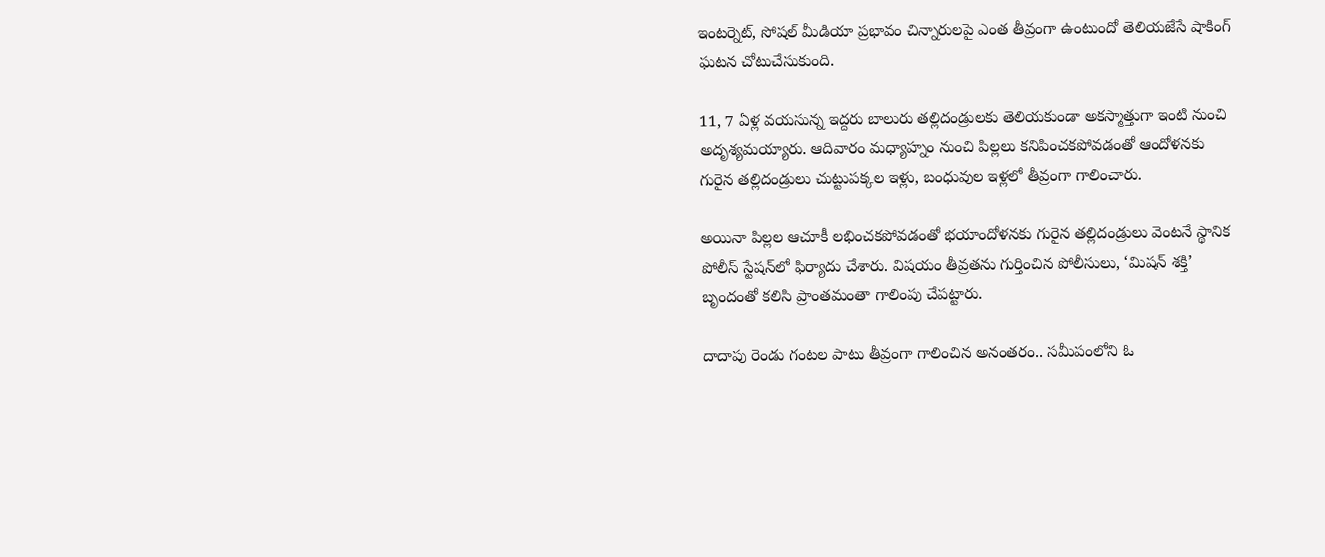ఇంటర్నెట్, సోషల్ మీడియా ప్రభావం చిన్నారులపై ఎంత తీవ్రంగా ఉంటుందో తెలియజేసే షాకింగ్ ఘటన చోటుచేసుకుంది.

11, 7 ఏళ్ల వయసున్న ఇద్దరు బాలురు తల్లిదండ్రులకు తెలియకుండా అకస్మాత్తుగా ఇంటి నుంచి అదృశ్యమయ్యారు. ఆదివారం మధ్యాహ్నం నుంచి పిల్లలు కనిపించకపోవడంతో ఆందోళనకు గురైన తల్లిదండ్రులు చుట్టుపక్కల ఇళ్లు, బంధువుల ఇళ్లలో తీవ్రంగా గాలించారు.

అయినా పిల్లల ఆచూకీ లభించకపోవడంతో భయాందోళనకు గురైన తల్లిదండ్రులు వెంటనే స్థానిక పోలీస్ స్టేషన్‌లో ఫిర్యాదు చేశారు. విషయం తీవ్రతను గుర్తించిన పోలీసులు, ‘మిషన్ శక్తి’ బృందంతో కలిసి ప్రాంతమంతా గాలింపు చేపట్టారు.

దాదాపు రెండు గంటల పాటు తీవ్రంగా గాలించిన అనంతరం.. సమీపంలోని ఓ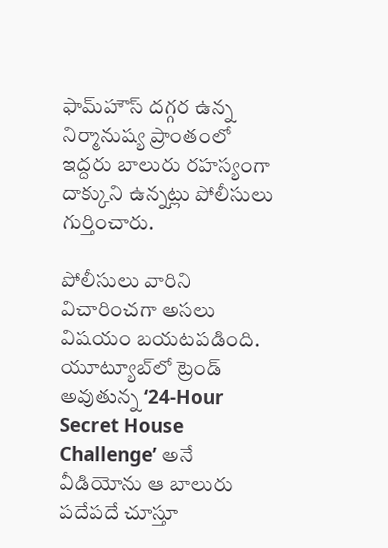ఫామ్‌హౌస్‌ దగ్గర ఉన్న నిర్మానుష్య ప్రాంతంలో ఇద్దరు బాలురు రహస్యంగా దాక్కుని ఉన్నట్లు పోలీసులు గుర్తించారు.

పోలీసులు వారిని విచారించగా అసలు విషయం బయటపడింది. యూట్యూబ్‌లో ట్రెండ్ అవుతున్న ‘24-Hour Secret House Challenge’ అనే వీడియోను ఆ బాలురు పదేపదే చూస్తూ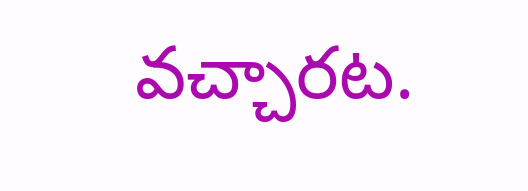వచ్చారట.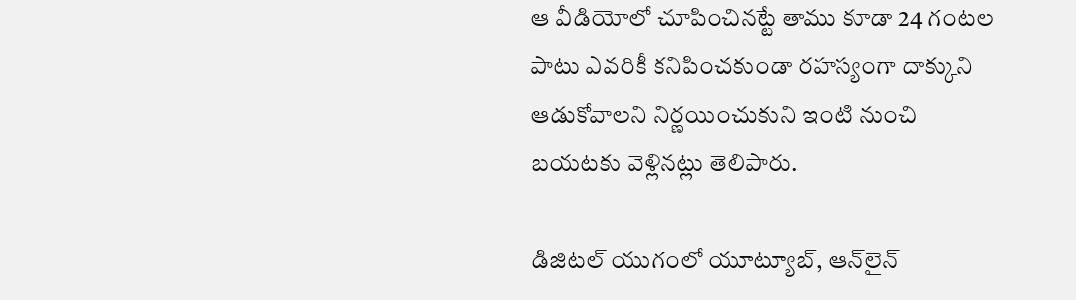ఆ వీడియోలో చూపించినట్టే తాము కూడా 24 గంటల పాటు ఎవరికీ కనిపించకుండా రహస్యంగా దాక్కుని ఆడుకోవాలని నిర్ణయించుకుని ఇంటి నుంచి బయటకు వెళ్లినట్లు తెలిపారు.

డిజిటల్ యుగంలో యూట్యూబ్, ఆన్‌లైన్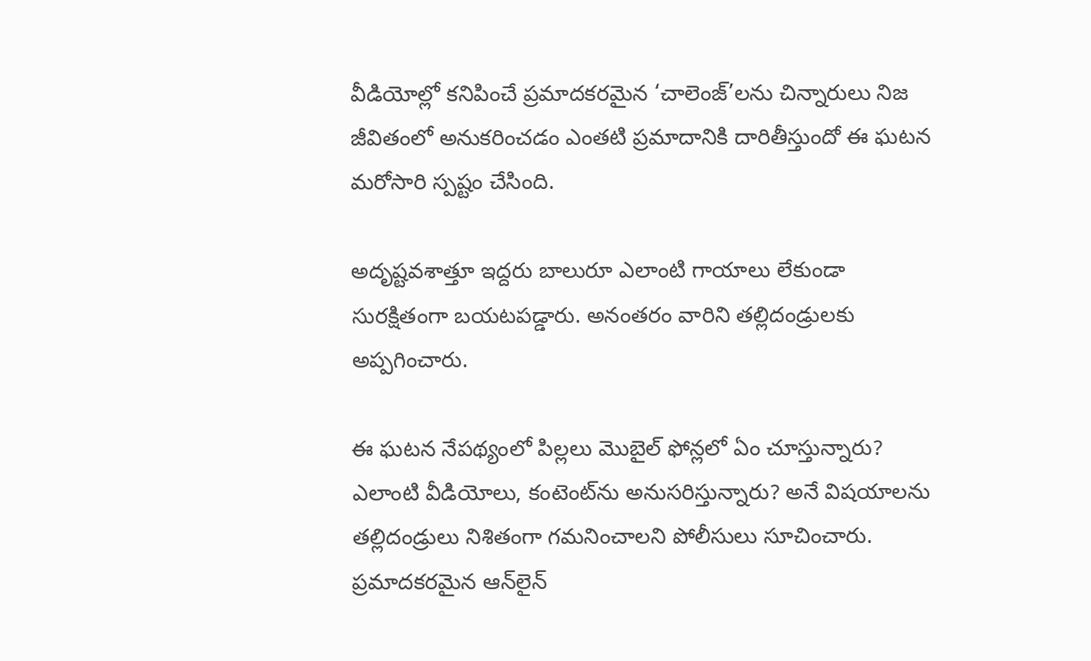వీడియోల్లో కనిపించే ప్రమాదకరమైన ‘చాలెంజ్‌’లను చిన్నారులు నిజ జీవితంలో అనుకరించడం ఎంతటి ప్రమాదానికి దారితీస్తుందో ఈ ఘటన మరోసారి స్పష్టం చేసింది.

అదృష్టవశాత్తూ ఇద్దరు బాలురూ ఎలాంటి గాయాలు లేకుండా సురక్షితంగా బయటపడ్డారు. అనంతరం వారిని తల్లిదండ్రులకు అప్పగించారు.

ఈ ఘటన నేపథ్యంలో పిల్లలు మొబైల్ ఫోన్లలో ఏం చూస్తున్నారు? ఎలాంటి వీడియోలు, కంటెంట్‌ను అనుసరిస్తున్నారు? అనే విషయాలను తల్లిదండ్రులు నిశితంగా గమనించాలని పోలీసులు సూచించారు. ప్రమాదకరమైన ఆన్‌లైన్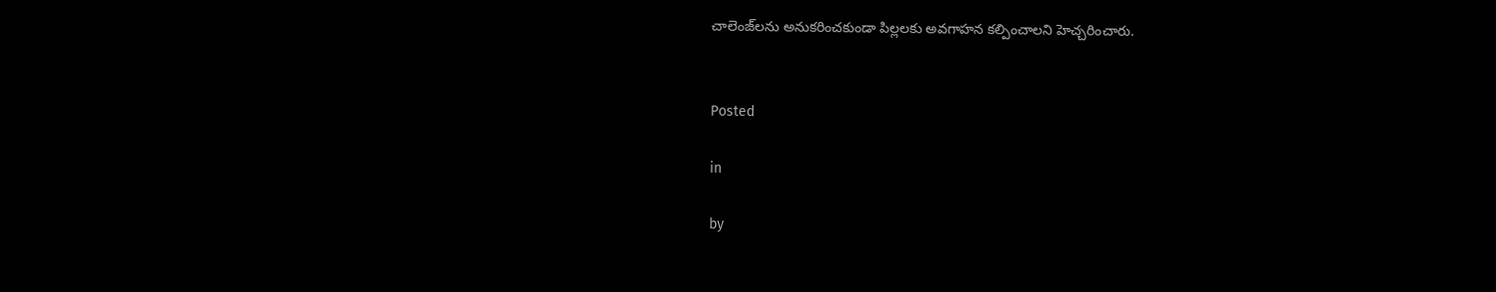చాలెంజ్‌లను అనుకరించకుండా పిల్లలకు అవగాహన కల్పించాలని హెచ్చరించారు.


Posted

in

by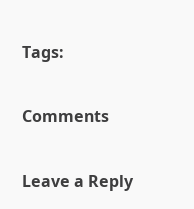Tags:

Comments

Leave a Reply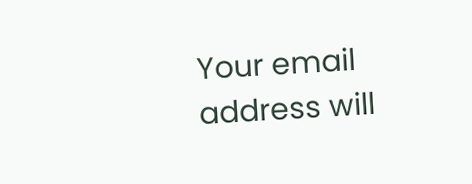Your email address will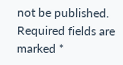not be published. Required fields are marked *